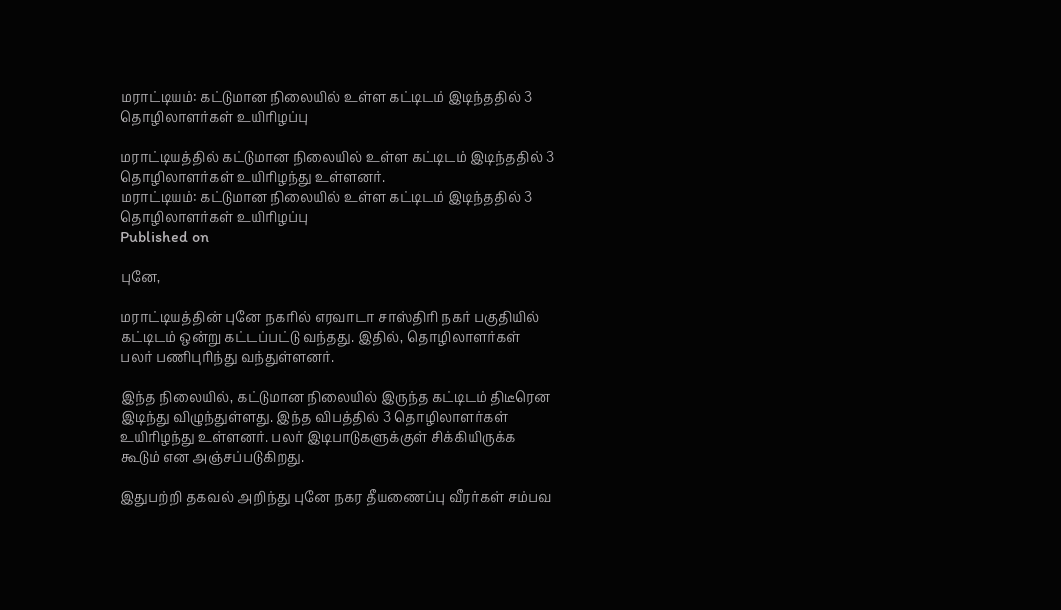மராட்டியம்: கட்டுமான நிலையில் உள்ள கட்டிடம் இடிந்ததில் 3 தொழிலாளர்கள் உயிரிழப்பு

மராட்டியத்தில் கட்டுமான நிலையில் உள்ள கட்டிடம் இடிந்ததில் 3 தொழிலாளர்கள் உயிரிழந்து உள்ளனர்.
மராட்டியம்: கட்டுமான நிலையில் உள்ள கட்டிடம் இடிந்ததில் 3 தொழிலாளர்கள் உயிரிழப்பு
Published on

புனே,

மராட்டியத்தின் புனே நகரில் எரவாடா சாஸ்திரி நகர் பகுதியில் கட்டிடம் ஒன்று கட்டப்பட்டு வந்தது. இதில், தொழிலாளர்கள் பலர் பணிபுரிந்து வந்துள்ளனர்.

இந்த நிலையில், கட்டுமான நிலையில் இருந்த கட்டிடம் திடீரென இடிந்து விழுந்துள்ளது. இந்த விபத்தில் 3 தொழிலாளர்கள் உயிரிழந்து உள்ளனர். பலர் இடிபாடுகளுக்குள் சிக்கியிருக்க கூடும் என அஞ்சப்படுகிறது.

இதுபற்றி தகவல் அறிந்து புனே நகர தீயணைப்பு வீரர்கள் சம்பவ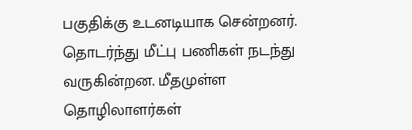பகுதிக்கு உடனடியாக சென்றனர். தொடர்ந்து மீட்பு பணிகள் நடந்து வருகின்றன. மீதமுள்ள தொழிலாளர்கள்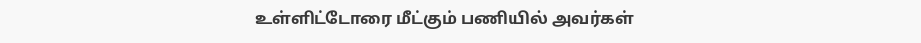உள்ளிட்டோரை மீட்கும் பணியில் அவர்கள்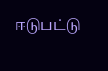ஈடுபட்டு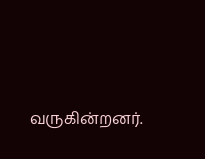வருகின்றனர்.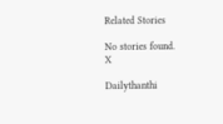Related Stories

No stories found.
X

Dailythanthi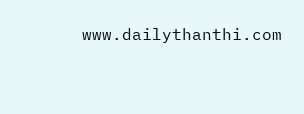www.dailythanthi.com